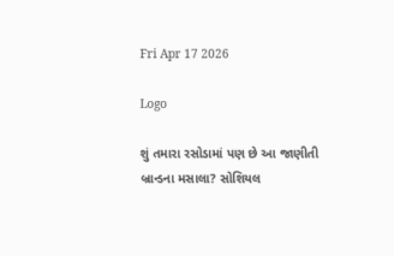Fri Apr 17 2026

Logo

શું તમારા રસોડામાં પણ છે આ જાણીતી બ્રાન્ડના મસાલા? સોશિયલ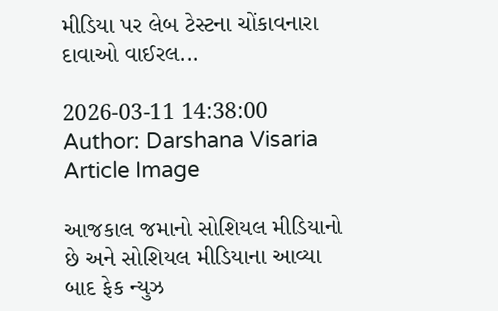મીડિયા પર લેબ ટેસ્ટના ચોંકાવનારા દાવાઓ વાઈરલ...

2026-03-11 14:38:00
Author: Darshana Visaria
Article Image

આજકાલ જમાનો સોશિયલ મીડિયાનો છે અને સોશિયલ મીડિયાના આવ્યા બાદ ફેક ન્યુઝ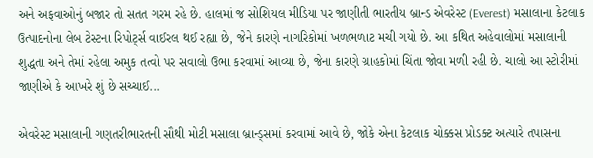અને અફવાઓનું બજાર તો સતત ગરમ રહે છે. હાલમાં જ સોશિયલ મીડિયા પર જાણીતી ભારતીય બ્રાન્ડ એવરેસ્ટ (Everest) મસાલાના કેટલાક ઉત્પાદનોના લેબ ટેસ્ટના રિપોર્ટ્સ વાઈરલ થઈ રહ્યા છે, જેને કારણે નાગરિકોમાં ખળભળાટ મચી ગયો છે. આ કથિત અહેવાલોમાં મસાલાની શુદ્ધતા અને તેમાં રહેલા અમુક તત્વો પર સવાલો ઉભા કરવામાં આવ્યા છે, જેના કારણે ગ્રાહકોમાં ચિંતા જોવા મળી રહી છે. ચાલો આ સ્ટોરીમાં જાણીએ કે આખરે શું છે સચ્ચાઈ...

એવરેસ્ટ મસાલાની ગણતરીભારતની સૌથી મોટી મસાલા બ્રાન્ડ્સમાં કરવામાં આવે છે, જોકે એના કેટલાક ચોક્કસ પ્રોડક્ટ અત્યારે તપાસના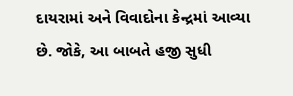દાયરામાં અને વિવાદોના કેન્દ્રમાં આવ્યા છે. જોકે, આ બાબતે હજી સુધી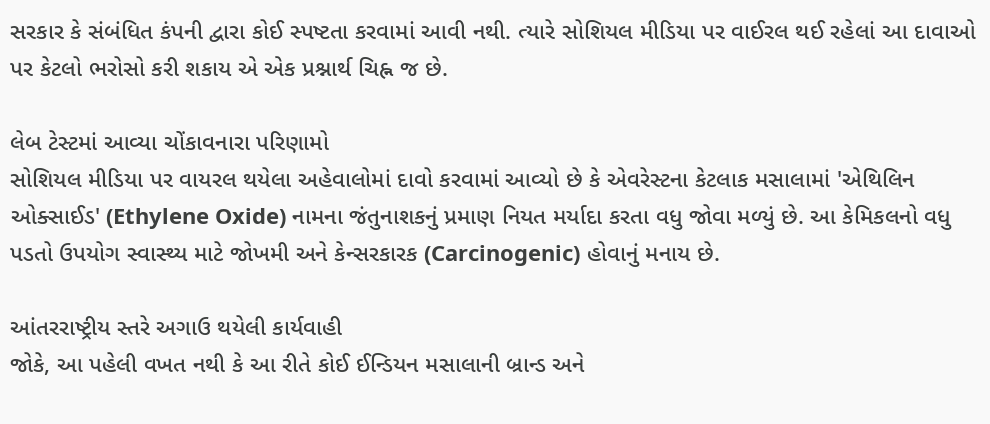સરકાર કે સંબંધિત કંપની દ્વારા કોઈ સ્પષ્ટતા કરવામાં આવી નથી. ત્યારે સોશિયલ મીડિયા પર વાઈરલ થઈ રહેલાં આ દાવાઓ પર કેટલો ભરોસો કરી શકાય એ એક પ્રશ્નાર્થ ચિહ્ન જ છે.

લેબ ટેસ્ટમાં આવ્યા ચોંકાવનારા પરિણામો
સોશિયલ મીડિયા પર વાયરલ થયેલા અહેવાલોમાં દાવો કરવામાં આવ્યો છે કે એવરેસ્ટના કેટલાક મસાલામાં 'એથિલિન ઓક્સાઈડ' (Ethylene Oxide) નામના જંતુનાશકનું પ્રમાણ નિયત મર્યાદા કરતા વધુ જોવા મળ્યું છે. આ કેમિકલનો વધુ પડતો ઉપયોગ સ્વાસ્થ્ય માટે જોખમી અને કેન્સરકારક (Carcinogenic) હોવાનું મનાય છે.

આંતરરાષ્ટ્રીય સ્તરે અગાઉ થયેલી કાર્યવાહી
જોકે, આ પહેલી વખત નથી કે આ રીતે કોઈ ઈન્ડિયન મસાલાની બ્રાન્ડ અને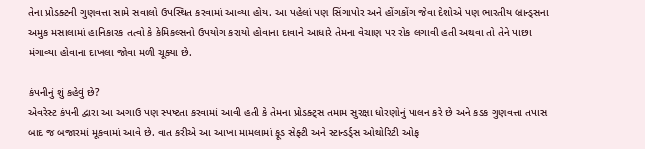તેના પ્રોડક્ટની ગુણવત્તા સામે સવાલો ઉપસ્થિત કરવામાં આવ્યા હોય. આ પહેલાં પણ સિંગાપોર અને હોંગકોંગ જેવા દેશોએ પણ ભારતીય બ્રાન્ડ્સના અમુક મસાલામાં હાનિકારક તત્વો કે કેમિકલ્સનો ઉપયોગ કરાયો હોવાના દાવાને આધારે તેમના વેચાણ પર રોક લગાવી હતી અથવા તો તેને પાછા મંગાવ્યા હોવાના દાખલા જોવા મળી ચૂક્યા છે.

કંપનીનું શું કહેવું છે?
એવરેસ્ટ કંપની દ્વારા આ અગાઉ પણ સ્પષ્ટતા કરવામાં આવી હતી કે તેમના પ્રોડક્ટ્સ તમામ સુરક્ષા ધોરણોનું પાલન કરે છે અને કડક ગુણવત્તા તપાસ બાદ જ બજારમાં મૂકવામાં આવે છે. વાત કરીએ આ આખા મામલામાં ફૂડ સેફ્ટી અને સ્ટાન્ડર્ડ્સ ઓથોરિટી ઓફ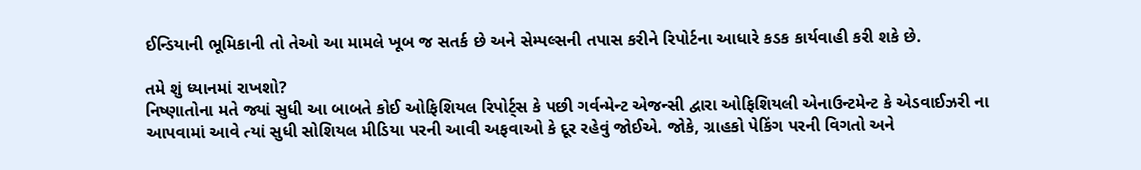ઈન્ડિયાની ભૂમિકાની તો તેઓ આ મામલે ખૂબ જ સતર્ક છે અને સેમ્પલ્સની તપાસ કરીને રિપોર્ટના આધારે કડક કાર્યવાહી કરી શકે છે.

તમે શું ધ્યાનમાં રાખશો?
નિષ્ણાતોના મતે જ્યાં સુધી આ બાબતે કોઈ ઓફિશિયલ રિપોર્ટ્સ કે પછી ગર્વન્મેન્ટ એજન્સી દ્વારા ઓફિશિયલી એનાઉન્ટમેન્ટ કે એડવાઈઝરી ના આપવામાં આવે ત્યાં સુધી સોશિયલ મીડિયા પરની આવી અફવાઓ કે દૂર રહેવું જોઈએ. જોકે, ગ્રાહકો પેકિંગ પરની વિગતો અને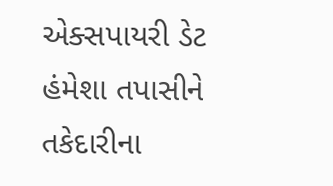એક્સપાયરી ડેટ હંમેશા તપાસીને તકેદારીના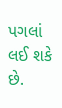પગલાં લઈ શકે છે.